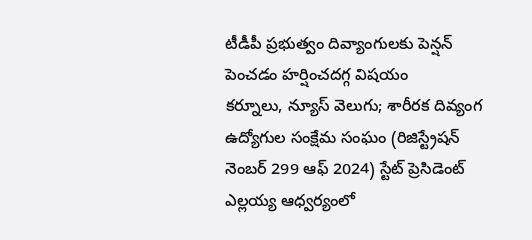టీడీపీ ప్రభుత్వం దివ్యాంగులకు పెన్షన్ పెంచడం హర్షించదగ్గ విషయం
కర్నూలు, న్యూస్ వెలుగు; శారీరక దివ్యంగ ఉద్యోగుల సంక్షేమ సంఘం (రిజిస్ట్రేషన్ నెంబర్ 299 ఆఫ్ 2024) స్టేట్ ప్రెసిడెంట్ ఎల్లయ్య ఆధ్వర్యంలో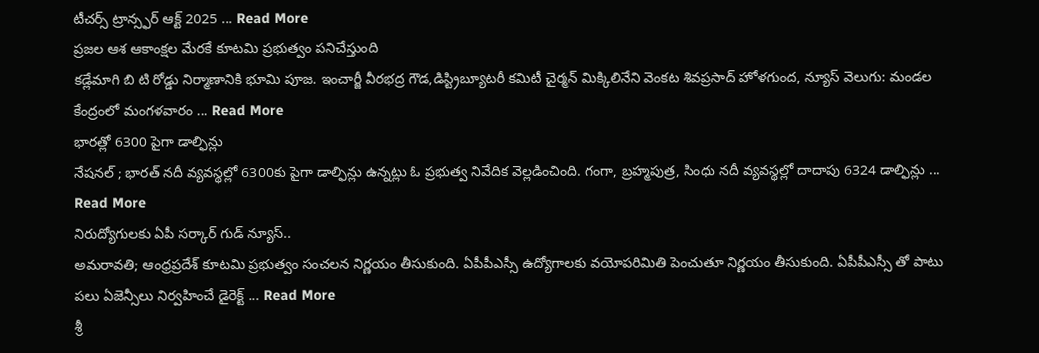టీచర్స్ ట్రాన్స్ఫర్ ఆక్ట్ 2025 ... Read More
ప్రజల ఆశ ఆకాంక్షల మేరకే కూటమి ప్రభుత్వం పనిచేస్తుంది
కడ్లేమాగి బి టి రోడ్డు నిర్మాణానికి భూమి పూజ. ఇంచార్జీ వీరభద్ర గౌడ,డిస్ట్రిబ్యూటరీ కమిటీ చైర్మన్ మిక్కిలినేని వెంకట శివప్రసాద్ హోళగుంద, న్యూస్ వెలుగు: మండల కేంద్రంలో మంగళవారం ... Read More
భారత్లో 6300 పైగా డాల్ఫిన్లు
నేషనల్ ; భారత్ నదీ వ్యవస్థల్లో 6300కు పైగా డాల్ఫిన్లు ఉన్నట్లు ఓ ప్రభుత్వ నివేదిక వెల్లడించింది. గంగా, బ్రహ్మపుత్ర, సింధు నదీ వ్యవస్థల్లో దాదాపు 6324 డాల్ఫిన్లు ... Read More
నిరుద్యోగులకు ఏపీ సర్కార్ గుడ్ న్యూస్..
అమరావతి; ఆంధ్రప్రదేశ్ కూటమి ప్రభుత్వం సంచలన నిర్ణయం తీసుకుంది. ఏపీపీఎస్సీ ఉద్యోగాలకు వయోపరిమితి పెంచుతూ నిర్ణయం తీసుకుంది. ఏపీపీఎస్సీ తో పాటు పలు ఏజెన్సీలు నిర్వహించే డైరెక్ట్ ... Read More
శ్రీ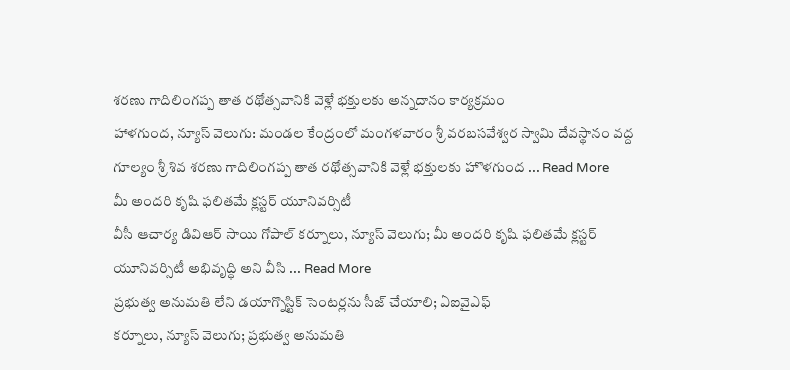శరణు గాదిలింగప్ప తాత రథోత్సవానికి వెళ్లే భక్తులకు అన్నదానం కార్యక్రమం
హాళగుంద, న్యూస్ వెలుగు: మండల కేంద్రంలో మంగళవారం శ్రీ వరబసవేశ్వర స్వామి దేవస్థానం వద్ద గూల్యం శ్రీ శివ శరణు గాదిలింగప్ప తాత రథోత్సవానికి వెళ్లే భక్తులకు హొళగుంద ... Read More
మీ అందరి కృషి ఫలితమే క్లస్టర్ యూనివర్సిటీ
వీసీ ఆచార్య డివిఆర్ సాయి గోపాల్ కర్నూలు, న్యూస్ వెలుగు; మీ అందరి కృషి ఫలితమే క్లస్టర్ యూనివర్సిటీ అభివృద్ధి అని వీసి ... Read More
ప్రభుత్వ అనుమతి లేని డయాగ్నొస్టిక్ సెంటర్లను సీజ్ చేయాలి; ఏఐవైఎఫ్
కర్నూలు, న్యూస్ వెలుగు; ప్రభుత్వ అనుమతి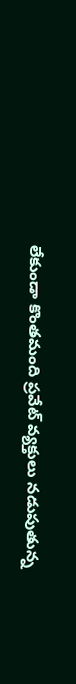లేకుండా కొంతమంది ప్రవేట్ వ్యక్తులు నడుపుతున్న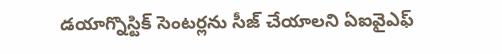డయాగ్నొస్టిక్ సెంటర్లను సీజ్ చేయాలని ఏఐవైఎఫ్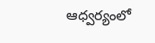ఆధ్వర్యంలో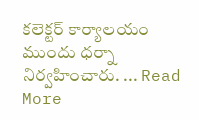కలెక్టర్ కార్యాలయం ముందు ధర్నా నిర్వహించారు. ... Read More